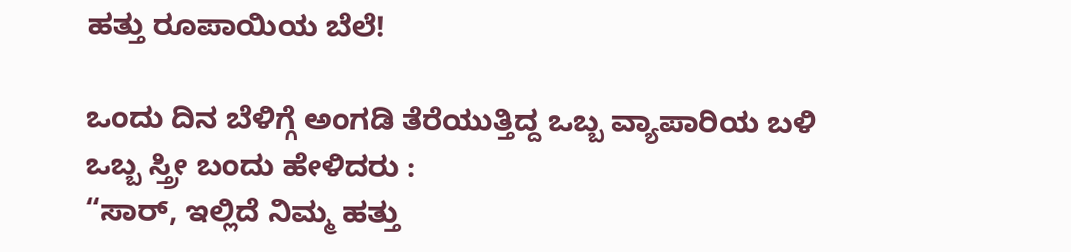ಹತ್ತು ರೂಪಾಯಿಯ ಬೆಲೆ!

ಒಂದು ದಿನ ಬೆಳಿಗ್ಗೆ ಅಂಗಡಿ ತೆರೆಯುತ್ತಿದ್ದ ಒಬ್ಬ ವ್ಯಾಪಾರಿಯ ಬಳಿ ಒಬ್ಬ ಸ್ತ್ರೀ ಬಂದು ಹೇಳಿದರು :
“ಸಾರ್, ಇಲ್ಲಿದೆ ನಿಮ್ಮ ಹತ್ತು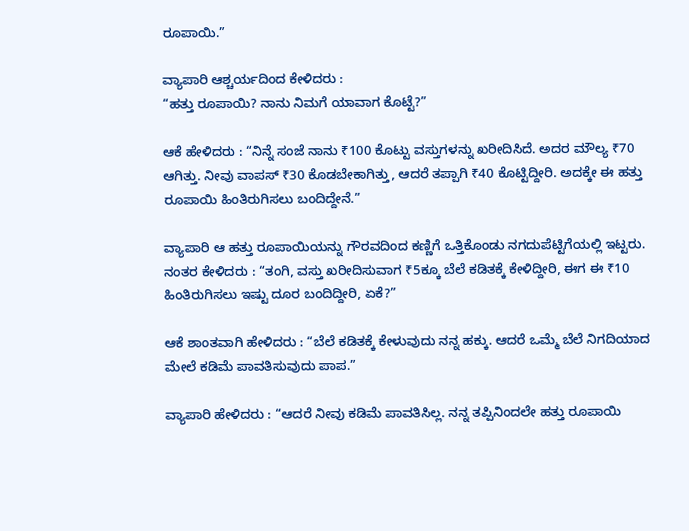ರೂಪಾಯಿ.”

ವ್ಯಾಪಾರಿ ಆಶ್ಚರ್ಯದಿಂದ ಕೇಳಿದರು :
“ಹತ್ತು ರೂಪಾಯಿ? ನಾನು ನಿಮಗೆ ಯಾವಾಗ ಕೊಟ್ಟೆ?”

ಆಕೆ ಹೇಳಿದರು : “ನಿನ್ನೆ ಸಂಜೆ ನಾನು ₹100 ಕೊಟ್ಟು ವಸ್ತುಗಳನ್ನು ಖರೀದಿಸಿದೆ. ಅದರ ಮೌಲ್ಯ ₹70 ಆಗಿತ್ತು. ನೀವು ವಾಪಸ್ ₹30 ಕೊಡಬೇಕಾಗಿತ್ತು, ಆದರೆ ತಪ್ಪಾಗಿ ₹40 ಕೊಟ್ಟಿದ್ದೀರಿ. ಅದಕ್ಕೇ ಈ ಹತ್ತು ರೂಪಾಯಿ ಹಿಂತಿರುಗಿಸಲು ಬಂದಿದ್ದೇನೆ.”

ವ್ಯಾಪಾರಿ ಆ ಹತ್ತು ರೂಪಾಯಿಯನ್ನು ಗೌರವದಿಂದ ಕಣ್ಣಿಗೆ ಒತ್ತಿಕೊಂಡು ನಗದುಪೆಟ್ಟಿಗೆಯಲ್ಲಿ ಇಟ್ಟರು.
ನಂತರ ಕೇಳಿದರು : “ತಂಗಿ, ವಸ್ತು ಖರೀದಿಸುವಾಗ ₹5ಕ್ಕೂ ಬೆಲೆ ಕಡಿತಕ್ಕೆ ಕೇಳಿದ್ದೀರಿ, ಈಗ ಈ ₹10 ಹಿಂತಿರುಗಿಸಲು ಇಷ್ಟು ದೂರ ಬಂದಿದ್ದೀರಿ, ಏಕೆ?”

ಆಕೆ ಶಾಂತವಾಗಿ ಹೇಳಿದರು : “ಬೆಲೆ ಕಡಿತಕ್ಕೆ ಕೇಳುವುದು ನನ್ನ ಹಕ್ಕು. ಆದರೆ ಒಮ್ಮೆ ಬೆಲೆ ನಿಗದಿಯಾದ ಮೇಲೆ ಕಡಿಮೆ ಪಾವತಿಸುವುದು ಪಾಪ.”

ವ್ಯಾಪಾರಿ ಹೇಳಿದರು : “ಆದರೆ ನೀವು ಕಡಿಮೆ ಪಾವತಿಸಿಲ್ಲ. ನನ್ನ ತಪ್ಪಿನಿಂದಲೇ ಹತ್ತು ರೂಪಾಯಿ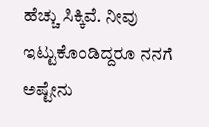ಹೆಚ್ಚು ಸಿಕ್ಕಿವೆ. ನೀವು ಇಟ್ಟುಕೊಂಡಿದ್ದರೂ ನನಗೆ ಅಷ್ಟೇನು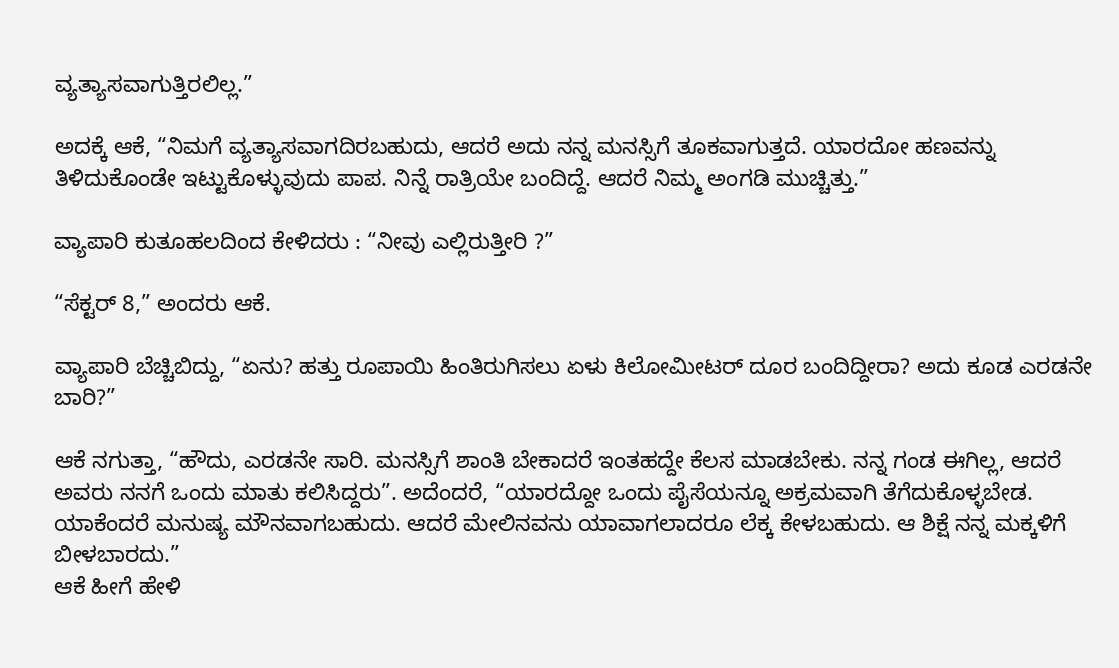ವ್ಯತ್ಯಾಸವಾಗುತ್ತಿರಲಿಲ್ಲ.”

ಅದಕ್ಕೆ ಆಕೆ, “ನಿಮಗೆ ವ್ಯತ್ಯಾಸವಾಗದಿರಬಹುದು, ಆದರೆ ಅದು ನನ್ನ ಮನಸ್ಸಿಗೆ ತೂಕವಾಗುತ್ತದೆ. ಯಾರದೋ ಹಣವನ್ನು ತಿಳಿದುಕೊಂಡೇ ಇಟ್ಟುಕೊಳ್ಳುವುದು ಪಾಪ. ನಿನ್ನೆ ರಾತ್ರಿಯೇ ಬಂದಿದ್ದೆ. ಆದರೆ ನಿಮ್ಮ ಅಂಗಡಿ ಮುಚ್ಚಿತ್ತು.”

ವ್ಯಾಪಾರಿ ಕುತೂಹಲದಿಂದ ಕೇಳಿದರು : “ನೀವು ಎಲ್ಲಿರುತ್ತೀರಿ ?”

“ಸೆಕ್ಟರ್ 8,” ಅಂದರು ಆಕೆ.

ವ್ಯಾಪಾರಿ ಬೆಚ್ಚಿಬಿದ್ದು, “ಏನು? ಹತ್ತು ರೂಪಾಯಿ ಹಿಂತಿರುಗಿಸಲು ಏಳು ಕಿಲೋಮೀಟರ್ ದೂರ ಬಂದಿದ್ದೀರಾ? ಅದು ಕೂಡ ಎರಡನೇ ಬಾರಿ?”

ಆಕೆ ನಗುತ್ತಾ, “ಹೌದು, ಎರಡನೇ ಸಾರಿ. ಮನಸ್ಸಿಗೆ ಶಾಂತಿ ಬೇಕಾದರೆ ಇಂತಹದ್ದೇ ಕೆಲಸ ಮಾಡಬೇಕು. ನನ್ನ ಗಂಡ ಈಗಿಲ್ಲ, ಆದರೆ ಅವರು ನನಗೆ ಒಂದು ಮಾತು ಕಲಿಸಿದ್ದರು”. ಅದೆಂದರೆ, “ಯಾರದ್ದೋ ಒಂದು ಪೈಸೆಯನ್ನೂ ಅಕ್ರಮವಾಗಿ ತೆಗೆದುಕೊಳ್ಳಬೇಡ. ಯಾಕೆಂದರೆ ಮನುಷ್ಯ ಮೌನವಾಗಬಹುದು. ಆದರೆ ಮೇಲಿನವನು ಯಾವಾಗಲಾದರೂ ಲೆಕ್ಕ ಕೇಳಬಹುದು. ಆ ಶಿಕ್ಷೆ ನನ್ನ ಮಕ್ಕಳಿಗೆ ಬೀಳಬಾರದು.”
ಆಕೆ ಹೀಗೆ ಹೇಳಿ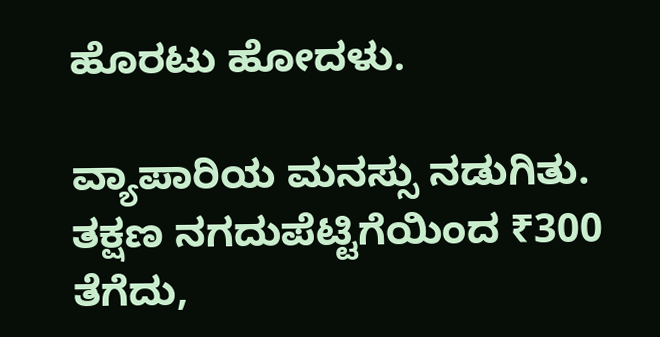ಹೊರಟು ಹೋದಳು.

ವ್ಯಾಪಾರಿಯ ಮನಸ್ಸು ನಡುಗಿತು. ತಕ್ಷಣ ನಗದುಪೆಟ್ಟಿಗೆಯಿಂದ ₹300 ತೆಗೆದು,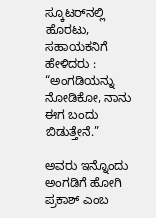ಸ್ಕೂಟರ್‌ನಲ್ಲಿ ಹೊರಟು, ಸಹಾಯಕನಿಗೆ ಹೇಳಿದರು : “ಅಂಗಡಿಯನ್ನು ನೋಡಿಕೋ, ನಾನು ಈಗ ಬಂದು ಬಿಡುತ್ತೇನೆ.”

ಅವರು ಇನ್ನೊಂದು ಅಂಗಡಿಗೆ ಹೋಗಿ ಪ್ರಕಾಶ್ ಎಂಬ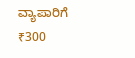ವ್ಯಾಪಾರಿಗೆ ₹300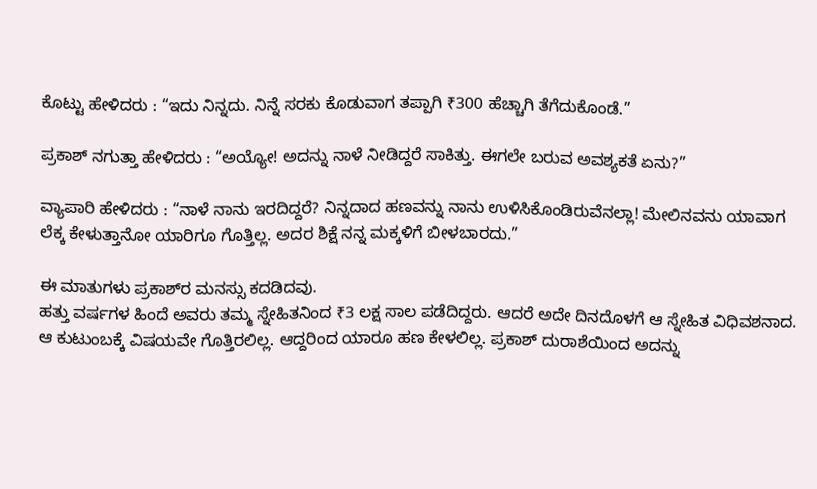ಕೊಟ್ಟು ಹೇಳಿದರು : “ಇದು ನಿನ್ನದು. ನಿನ್ನೆ ಸರಕು ಕೊಡುವಾಗ ತಪ್ಪಾಗಿ ₹300 ಹೆಚ್ಚಾಗಿ ತೆಗೆದುಕೊಂಡೆ.”

ಪ್ರಕಾಶ್ ನಗುತ್ತಾ ಹೇಳಿದರು : “ಅಯ್ಯೋ! ಅದನ್ನು ನಾಳೆ ನೀಡಿದ್ದರೆ ಸಾಕಿತ್ತು. ಈಗಲೇ ಬರುವ ಅವಶ್ಯಕತೆ ಏನು?”

ವ್ಯಾಪಾರಿ ಹೇಳಿದರು : “ನಾಳೆ ನಾನು ಇರದಿದ್ದರೆ? ನಿನ್ನದಾದ ಹಣವನ್ನು ನಾನು ಉಳಿಸಿಕೊಂಡಿರುವೆನಲ್ಲಾ! ಮೇಲಿನವನು ಯಾವಾಗ ಲೆಕ್ಕ ಕೇಳುತ್ತಾನೋ ಯಾರಿಗೂ ಗೊತ್ತಿಲ್ಲ. ಅದರ ಶಿಕ್ಷೆ ನನ್ನ ಮಕ್ಕಳಿಗೆ ಬೀಳಬಾರದು.”

ಈ ಮಾತುಗಳು ಪ್ರಕಾಶ್‌ರ ಮನಸ್ಸು ಕದಡಿದವು.
ಹತ್ತು ವರ್ಷಗಳ ಹಿಂದೆ ಅವರು ತಮ್ಮ ಸ್ನೇಹಿತನಿಂದ ₹3 ಲಕ್ಷ ಸಾಲ ಪಡೆದಿದ್ದರು. ಆದರೆ ಅದೇ ದಿನದೊಳಗೆ ಆ ಸ್ನೇಹಿತ ವಿಧಿವಶನಾದ. ಆ ಕುಟುಂಬಕ್ಕೆ ವಿಷಯವೇ ಗೊತ್ತಿರಲಿಲ್ಲ. ಆದ್ದರಿಂದ ಯಾರೂ ಹಣ ಕೇಳಲಿಲ್ಲ. ಪ್ರಕಾಶ್ ದುರಾಶೆಯಿಂದ ಅದನ್ನು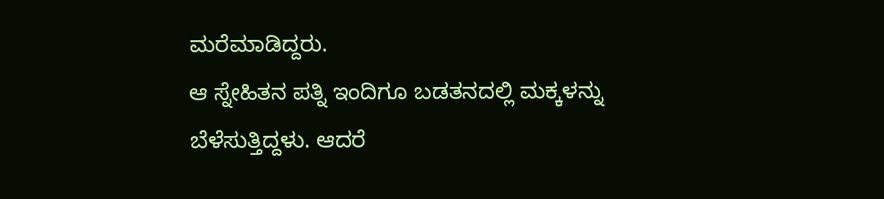ಮರೆಮಾಡಿದ್ದರು.
ಆ ಸ್ನೇಹಿತನ ಪತ್ನಿ ಇಂದಿಗೂ ಬಡತನದಲ್ಲಿ ಮಕ್ಕಳನ್ನು ಬೆಳೆಸುತ್ತಿದ್ದಳು. ಆದರೆ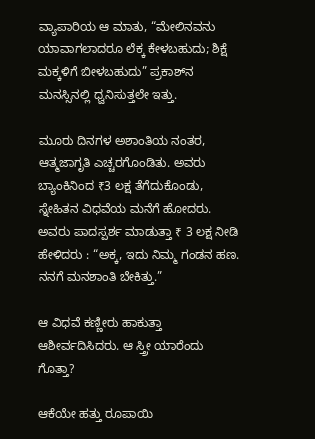ವ್ಯಾಪಾರಿಯ ಆ ಮಾತು, “ಮೇಲಿನವನು ಯಾವಾಗಲಾದರೂ ಲೆಕ್ಕ ಕೇಳಬಹುದು; ಶಿಕ್ಷೆ ಮಕ್ಕಳಿಗೆ ಬೀಳಬಹುದು” ಪ್ರಕಾಶ್‌ನ ಮನಸ್ಸಿನಲ್ಲಿ ಧ್ವನಿಸುತ್ತಲೇ ಇತ್ತು.

ಮೂರು ದಿನಗಳ ಅಶಾಂತಿಯ ನಂತರ, ಆತ್ಮಜಾಗೃತಿ ಎಚ್ಚರಗೊಂಡಿತು. ಅವರು ಬ್ಯಾಂಕಿನಿಂದ ₹3 ಲಕ್ಷ ತೆಗೆದುಕೊಂಡು, ಸ್ನೇಹಿತನ ವಿಧವೆಯ ಮನೆಗೆ ಹೋದರು. ಅವರು ಪಾದಸ್ಪರ್ಶ ಮಾಡುತ್ತಾ ₹ 3 ಲಕ್ಷ ನೀಡಿ ಹೇಳಿದರು : “ಅಕ್ಕ, ಇದು ನಿಮ್ಮ ಗಂಡನ ಹಣ. ನನಗೆ ಮನಶಾಂತಿ ಬೇಕಿತ್ತು.”

ಆ ವಿಧವೆ ಕಣ್ಣೀರು ಹಾಕುತ್ತಾ ಆಶೀರ್ವದಿಸಿದರು. ಆ ಸ್ತ್ರೀ ಯಾರೆಂದು ಗೊತ್ತಾ?

ಆಕೆಯೇ ಹತ್ತು ರೂಪಾಯಿ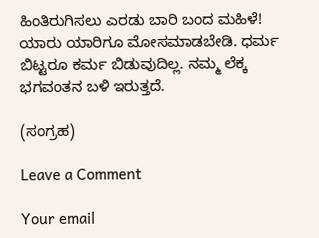ಹಿಂತಿರುಗಿಸಲು ಎರಡು ಬಾರಿ ಬಂದ ಮಹಿಳೆ!
ಯಾರು ಯಾರಿಗೂ ಮೋಸಮಾಡಬೇಡಿ. ಧರ್ಮ ಬಿಟ್ಟರೂ ಕರ್ಮ ಬಿಡುವುದಿಲ್ಲ. ನಮ್ಮ ಲೆಕ್ಕ ಭಗವಂತನ ಬಳಿ ಇರುತ್ತದೆ.

(ಸಂಗ್ರಹ)

Leave a Comment

Your email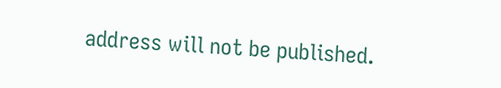address will not be published.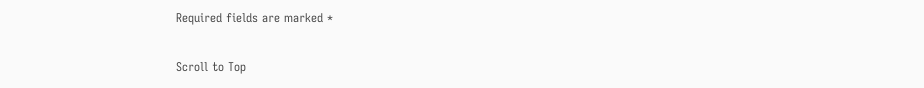Required fields are marked *

Scroll to Top